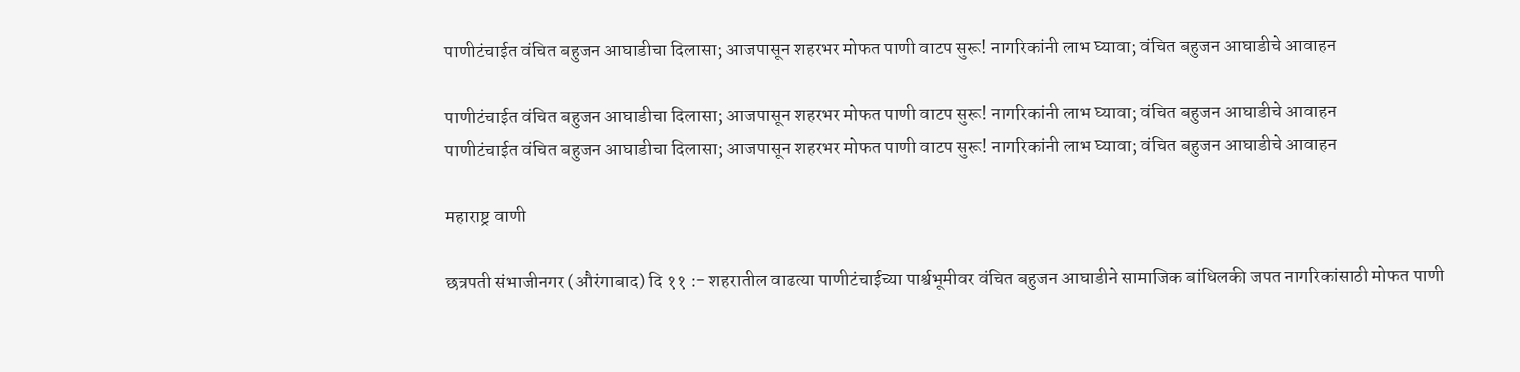पाणीटंचाईत वंचित बहुजन आघाडीचा दिलासा; आजपासून शहरभर मोफत पाणी वाटप सुरू! नागरिकांनी लाभ घ्यावा; वंचित बहुजन आघाडीचे आवाहन

पाणीटंचाईत वंचित बहुजन आघाडीचा दिलासा; आजपासून शहरभर मोफत पाणी वाटप सुरू! नागरिकांनी लाभ घ्यावा; वंचित बहुजन आघाडीचे आवाहन
पाणीटंचाईत वंचित बहुजन आघाडीचा दिलासा; आजपासून शहरभर मोफत पाणी वाटप सुरू! नागरिकांनी लाभ घ्यावा; वंचित बहुजन आघाडीचे आवाहन

महाराष्ट्र वाणी

छत्रपती संभाजीनगर (औरंगाबाद) दि ११ :- शहरातील वाढत्या पाणीटंचाईच्या पार्श्वभूमीवर वंचित बहुजन आघाडीने सामाजिक बांधिलकी जपत नागरिकांसाठी मोफत पाणी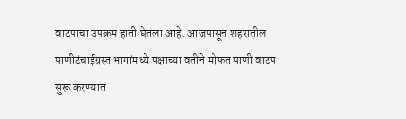वाटपाचा उपक्रम हाती घेतला आहे. आजपासून शहरातील पाणीटंचाईग्रस्त भागांमध्ये पक्षाच्या वतीने मोफत पाणी वाटप सुरू करण्यात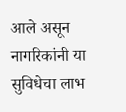आले असून नागरिकांनी या सुविधेचा लाभ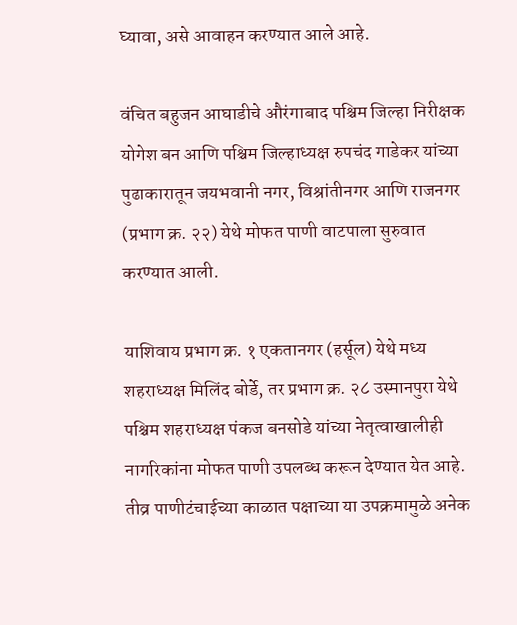घ्यावा, असे आवाहन करण्यात आले आहे.

वंचित बहुजन आघाडीचे औरंगाबाद पश्चिम जिल्हा निरीक्षक योगेश बन आणि पश्चिम जिल्हाध्यक्ष रुपचंद गाडेकर यांच्या पुढाकारातून जयभवानी नगर, विश्रांतीनगर आणि राजनगर (प्रभाग क्र. २२) येथे मोफत पाणी वाटपाला सुरुवात करण्यात आली.

याशिवाय प्रभाग क्र. १ एकतानगर (हर्सूल) येथे मध्य शहराध्यक्ष मिलिंद बोर्डे, तर प्रभाग क्र. २८ उस्मानपुरा येथे पश्चिम शहराध्यक्ष पंकज बनसोडे यांच्या नेतृत्वाखालीही नागरिकांना मोफत पाणी उपलब्ध करून देण्यात येत आहे. तीव्र पाणीटंचाईच्या काळात पक्षाच्या या उपक्रमामुळे अनेक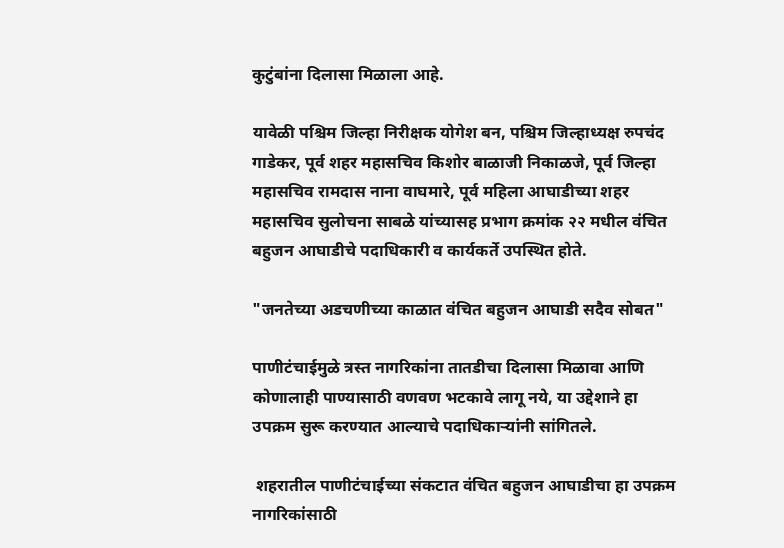कुटुंबांना दिलासा मिळाला आहे.

यावेळी पश्चिम जिल्हा निरीक्षक योगेश बन, पश्चिम जिल्हाध्यक्ष रुपचंद गाडेकर, पूर्व शहर महासचिव किशोर बाळाजी निकाळजे, पूर्व जिल्हा महासचिव रामदास नाना वाघमारे, पूर्व महिला आघाडीच्या शहर महासचिव सुलोचना साबळे यांच्यासह प्रभाग क्रमांक २२ मधील वंचित बहुजन आघाडीचे पदाधिकारी व कार्यकर्ते उपस्थित होते.

"जनतेच्या अडचणीच्या काळात वंचित बहुजन आघाडी सदैव सोबत"

पाणीटंचाईमुळे त्रस्त नागरिकांना तातडीचा दिलासा मिळावा आणि कोणालाही पाण्यासाठी वणवण भटकावे लागू नये, या उद्देशाने हा उपक्रम सुरू करण्यात आल्याचे पदाधिकाऱ्यांनी सांगितले.

 शहरातील पाणीटंचाईच्या संकटात वंचित बहुजन आघाडीचा हा उपक्रम नागरिकांसाठी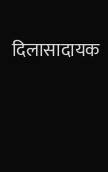दिलासादायक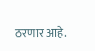ठरणार आहे.